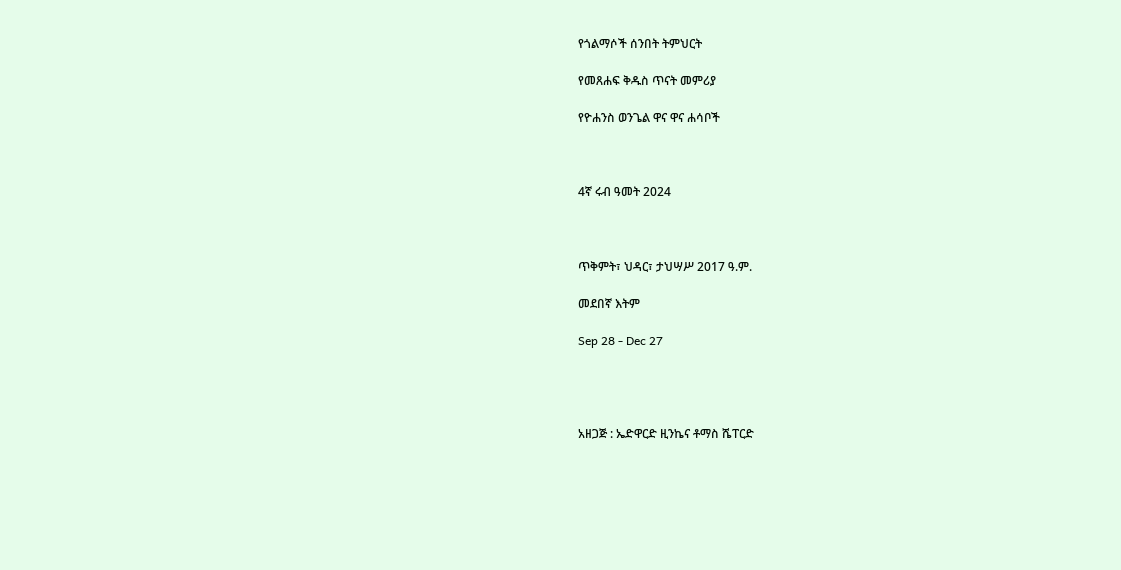የጎልማሶች ሰንበት ትምህርት

የመጸሐፍ ቅዱስ ጥናት መምሪያ

የዮሐንስ ወንጌል ዋና ዋና ሐሳቦች



4ኛ ሩብ ዓመት 2024



ጥቅምት፣ ህዳር፣ ታህሣሥ 2017 ዓ.ም.

መደበኛ እትም

Sep 28 - Dec 27




አዘጋጅ : ኤድዋርድ ዚንኬና ቶማስ ሼፐርድ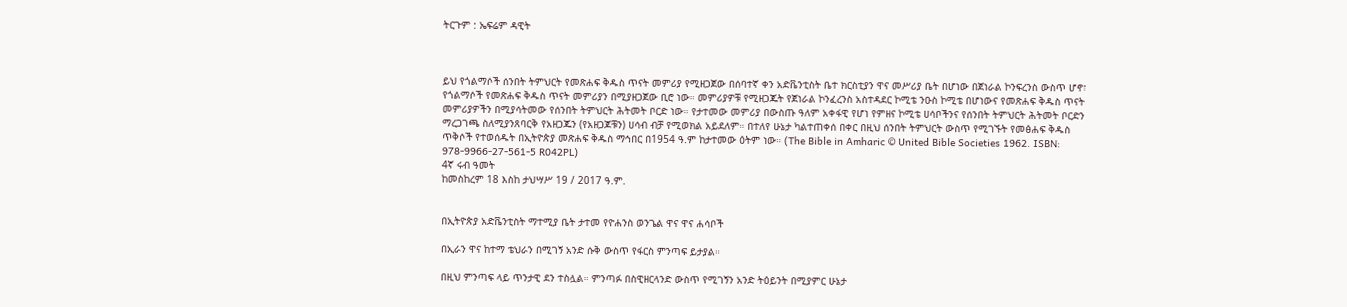ትርጉም : ኤፍሬም ዳዊት



ይህ የጎልማሶች ሰንበት ትምህርት የመጽሐፍ ቅዱስ ጥናት መምሪያ የሚዘጋጀው በሰባተኛ ቀን አድቬንቲስት ቤተ ክርስቲያን ዋና መሥሪያ ቤት በሆነው በጀነራል ኮንፍረንስ ውስጥ ሆኖ፣ የጎልማሶች የመጽሐፍ ቅዱስ ጥናት መምሪያን በሚያዘጋጀው ቢሮ ነው። መምሪያዎቹ የሚዘጋጁት የጀነራል ኮንፈረንስ አስተዳደር ኮሚቴ ንዑስ ኮሚቴ በሆነውና የመጽሐፍ ቅዱስ ጥናት መምሪያዎችን በሚያሳትመው የሰንበት ትምህርት ሕትመት ቦርድ ነው። የታተመው መምሪያ በውስጡ ዓለም አቀፋዊ የሆነ የምዘና ኮሚቴ ሀሳቦችንና የሰንበት ትምህርት ሕትመት ቦርድን ማረጋገጫ ስለሚያንጸባርቅ የአዘጋጁን (የአዘጋጆቹን) ሀሳብ ብቻ የሚወክል አይደለም። በተለየ ሁኔታ ካልተጠቀሰ በቀር በዚህ ሰንበት ትምህርት ውስጥ የሚገኙት የመፅሐፍ ቅዱስ ጥቅሶች የተወሰዱት በኢትዮጵያ መጽሐፍ ቅዱስ ማኅበር በ1954 ዓ.ም ከታተመው ዕትም ነው። (The Bible in Amharic © United Bible Societies 1962. ISBN: 978-9966-27-561-5 R042PL)
4ኛ ሩብ ዓመት
ከመስከረም 18 እስከ ታህሣሥ 19 / 2017 ዓ.ም.


በኢትዮጵያ አድቬንቲስት ማተሚያ ቤት ታተመ የዮሐንስ ወንጌል ዋና ዋና ሐሳቦች

በኢራን ዋና ከተማ ቴህራን በሚገኝ አንድ ሱቅ ውስጥ የፋርስ ምንጣፍ ይታያል።

በዚህ ምንጣፍ ላይ ጥንታዊ ደን ተስሏል። ምንጣፉ በስዊዘርላንድ ውስጥ የሚገኝን አንድ ትዕይንት በሚያምር ሁኔታ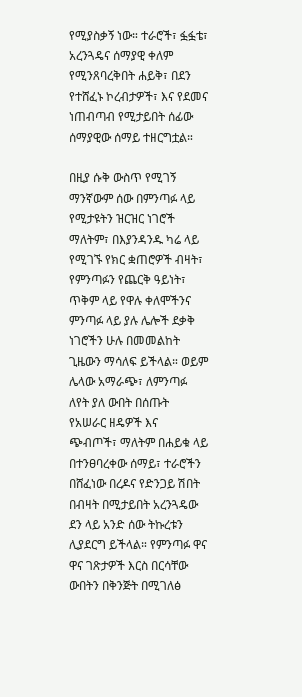የሚያስቃኝ ነው። ተራሮች፣ ፏፏቴ፣ አረንጓዴና ሰማያዊ ቀለም የሚንጸባረቅበት ሐይቅ፣ በደን የተሸፈኑ ኮረብታዎች፣ እና የደመና ነጠብጣብ የሚታይበት ሰፊው ሰማያዊው ሰማይ ተዘርግቷል።

በዚያ ሱቅ ውስጥ የሚገኝ ማንኛውም ሰው በምንጣፉ ላይ የሚታዩትን ዝርዝር ነገሮች ማለትም፣ በእያንዳንዱ ካሬ ላይ የሚገኙ የክር ቋጠሮዎች ብዛት፣ የምንጣፉን የጨርቅ ዓይነት፣ ጥቅም ላይ የዋሉ ቀለሞችንና ምንጣፉ ላይ ያሉ ሌሎች ደቃቅ ነገሮችን ሁሉ በመመልከት ጊዜውን ማሳለፍ ይችላል። ወይም ሌላው አማራጭ፣ ለምንጣፉ ለየት ያለ ውበት በሰጡት የአሠራር ዘዴዎች እና ጭብጦች፣ ማለትም በሐይቁ ላይ በተንፀባረቀው ሰማይ፣ ተራሮችን በሸፈነው በረዶና የድንጋይ ሽበት በብዛት በሚታይበት አረንጓዴው ደን ላይ አንድ ሰው ትኩረቱን ሊያደርግ ይችላል። የምንጣፉ ዋና ዋና ገጽታዎች እርስ በርሳቸው ውበትን በቅንጅት በሚገለፅ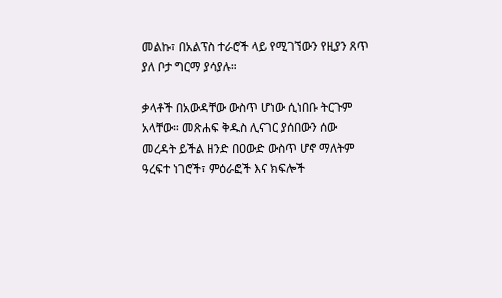መልኩ፣ በአልፕስ ተራሮች ላይ የሚገኘውን የዚያን ጸጥ ያለ ቦታ ግርማ ያሳያሉ።

ቃላቶች በአውዳቸው ውስጥ ሆነው ሲነበቡ ትርጉም አላቸው። መጽሐፍ ቅዱስ ሊናገር ያሰበውን ሰው መረዳት ይችል ዘንድ በዐውድ ውስጥ ሆኖ ማለትም ዓረፍተ ነገሮች፣ ምዕራፎች እና ክፍሎች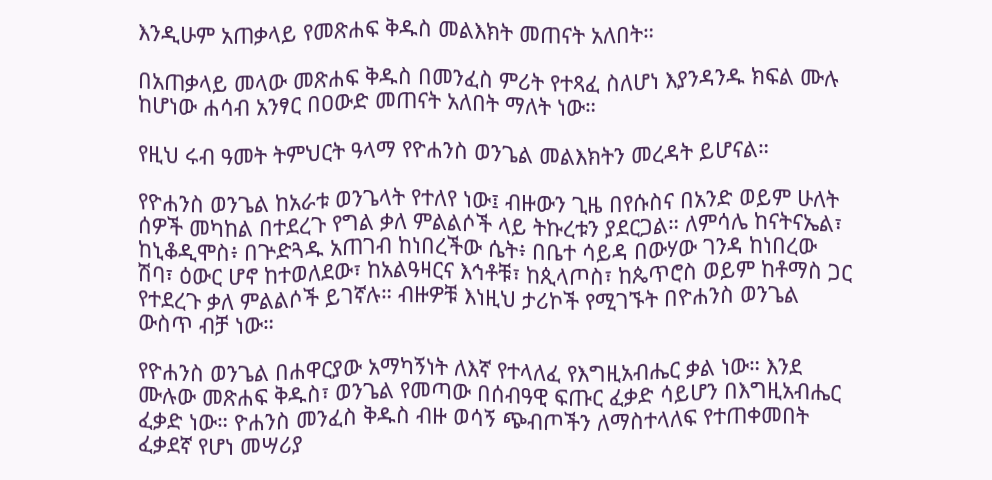እንዲሁም አጠቃላይ የመጽሐፍ ቅዱስ መልእክት መጠናት አለበት።

በአጠቃላይ መላው መጽሐፍ ቅዱስ በመንፈስ ምሪት የተጻፈ ስለሆነ እያንዳንዱ ክፍል ሙሉ ከሆነው ሐሳብ አንፃር በዐውድ መጠናት አለበት ማለት ነው።

የዚህ ሩብ ዓመት ትምህርት ዓላማ የዮሐንስ ወንጌል መልእክትን መረዳት ይሆናል።

የዮሐንስ ወንጌል ከአራቱ ወንጌላት የተለየ ነው፤ ብዙውን ጊዜ በየሱስና በአንድ ወይም ሁለት ሰዎች መካከል በተደረጉ የግል ቃለ ምልልሶች ላይ ትኩረቱን ያደርጋል። ለምሳሌ ከናትናኤል፣ ከኒቆዲሞስ፥ በጕድጓዱ አጠገብ ከነበረችው ሴት፥ በቤተ ሳይዳ በውሃው ገንዳ ከነበረው ሽባ፣ ዕውር ሆኖ ከተወለደው፣ ከአልዓዛርና እኅቶቹ፣ ከጲላጦስ፣ ከጴጥሮስ ወይም ከቶማስ ጋር የተደረጉ ቃለ ምልልሶች ይገኛሉ። ብዙዎቹ እነዚህ ታሪኮች የሚገኙት በዮሐንስ ወንጌል ውስጥ ብቻ ነው።

የዮሐንስ ወንጌል በሐዋርያው አማካኝነት ለእኛ የተላለፈ የእግዚአብሔር ቃል ነው። እንደ ሙሉው መጽሐፍ ቅዱስ፣ ወንጌል የመጣው በሰብዓዊ ፍጡር ፈቃድ ሳይሆን በእግዚአብሔር ፈቃድ ነው። ዮሐንስ መንፈስ ቅዱስ ብዙ ወሳኝ ጭብጦችን ለማስተላለፍ የተጠቀመበት ፈቃደኛ የሆነ መሣሪያ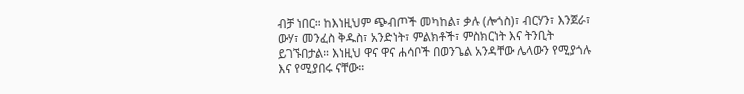ብቻ ነበር። ከእነዚህም ጭብጦች መካከል፣ ቃሉ (ሎጎስ)፣ ብርሃን፣ እንጀራ፣ ውሃ፣ መንፈስ ቅዱስ፣ አንድነት፣ ምልክቶች፣ ምስክርነት እና ትንቢት ይገኙበታል። እነዚህ ዋና ዋና ሐሳቦች በወንጌል አንዳቸው ሌላውን የሚያጎሉ እና የሚያበሩ ናቸው።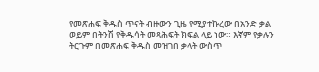የመጽሐፍ ቅዱስ ጥናት ብዙውን ጊዜ የሚያተኩረው በአንድ ቃል ወይም በትንሽ የቅዱሳት መጻሕፍት ክፍል ላይ ነው። እኛም የቃሉን ትርጉም በመጽሐፍ ቅዱስ መዝገበ ቃላት ውስጥ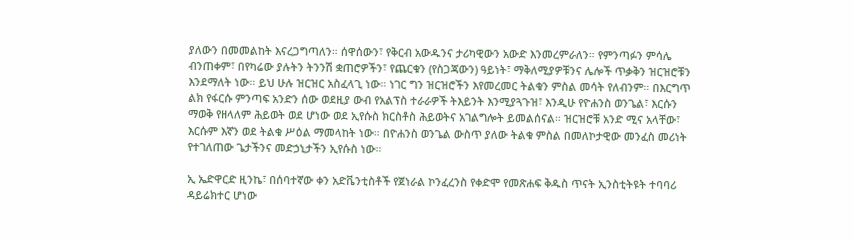ያለውን በመመልከት እናረጋግጣለን። ሰዋሰውን፣ የቅርብ አውዱንና ታሪካዊውን አውድ እንመረምራለን። የምንጣፉን ምሳሌ ብንጠቀም፣ በየካሬው ያሉትን ትንንሽ ቋጠሮዎችን፣ የጨርቁን (የስጋጃውን) ዓይነት፣ ማቅለሚያዎቹንና ሌሎች ጥቃቅን ዝርዝሮቹን እንደማለት ነው። ይህ ሁሉ ዝርዝር አስፈላጊ ነው። ነገር ግን ዝርዝሮችን እየመረመር ትልቁን ምስል መሳት የለብንም። በእርግጥ ልክ የፋርሱ ምንጣፍ አንድን ሰው ወደዚያ ውብ የአልፕስ ተራራዎች ትእይንት እንሚያጓጉዝ፣ እንዲሁ የዮሐንስ ወንጌል፣ እርሱን ማወቅ የዘላለም ሕይወት ወደ ሆነው ወደ ኢየሱስ ክርስቶስ ሕይወትና አገልግሎት ይመልሰናል። ዝርዝሮቹ አንድ ሚና አላቸው፣ እርሱም እኛን ወደ ትልቁ ሥዕል ማመላከት ነው። በዮሐንስ ወንጌል ውስጥ ያለው ትልቁ ምስል በመለኮታዊው መንፈስ መሪነት የተገለጠው ጌታችንና መድኃኒታችን ኢየሱስ ነው።

ኢ ኤድዋርድ ዚንኬ፣ በሰባተኛው ቀን አድቬንቲስቶች የጀነራል ኮንፈረንስ የቀድሞ የመጽሐፍ ቅዱስ ጥናት ኢንስቲትዩት ተባባሪ ዳይሬክተር ሆነው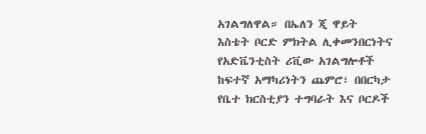አገልግለዋል። በኤለን ጂ ዋይት እስቴት ቦርድ ምክትል ሊቀመንበርነትና የአድቬንቲስት ሪቪው አገልግሎቶች ከፍተኛ አማካሪነትን ጨምሮ፣ በበርካታ የቤተ ክርስቲያን ተግባራት እና ቦርዶች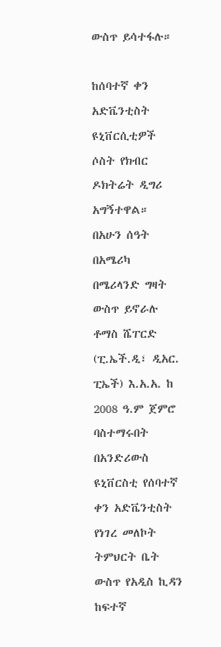ውስጥ ይሳተፋሉ።

ከሰባተኛ ቀን አድቬንቲስት ዩኒቨርሲቲዎች ሶስት የክብር ዶክትሬት ዲግሪ አግኝተዋል። በአሁን ሰዓት በአሜሪካ በሜሪላንድ ግዛት ውስጥ ይኖራሉ ቶማስ ሼፐርድ (ፒ.ኤች.ዲ፣ ዲአር. ፒኤች) እ.አ.አ. ከ 2008 ዓ.ም ጀምሮ ባስተማሩበት በአንድሪውስ ዩኒቨርስቲ የሰባተኛ ቀን አድቬንቲስት የነገረ መለኮት ትምህርት ቤት ውስጥ የአዲስ ኪዳን ከፍተኛ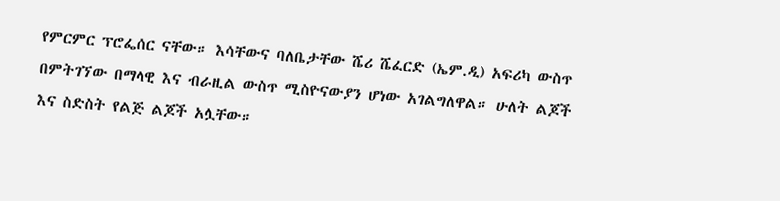የምርምር ፕሮፌሰር ናቸው። እሳቸውና ባለቤታቸው ሼሪ ሼፈርድ (ኤም.ዲ) አፍሪካ ውስጥ በምትገኘው በማላዊ እና ብራዚል ውስጥ ሚስዮናውያን ሆነው አገልግለዋል። ሁለት ልጆች እና ስድስት የልጅ ልጆች አሏቸው።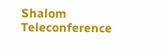Shalom Teleconference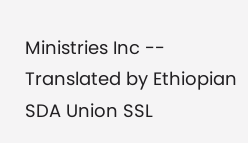Ministries Inc -- Translated by Ethiopian SDA Union SSL